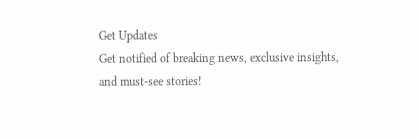Get Updates
Get notified of breaking news, exclusive insights, and must-see stories!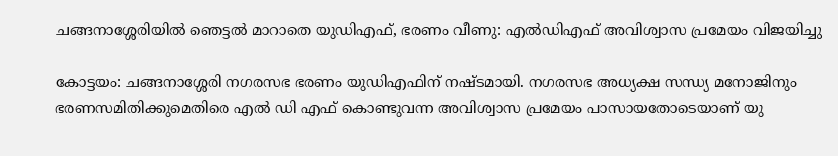ചങ്ങനാശ്ശേരിയില്‍ ഞെട്ടല്‍ മാറാതെ യുഡിഎഫ്, ഭരണം വീണു: എല്‍ഡിഎഫ് അവിശ്വാസ പ്രമേയം വിജയിച്ചു

കോട്ടയം: ചങ്ങനാശ്ശേരി നഗരസഭ ഭരണം യുഡിഎഫിന് നഷ്ടമായി. നഗരസഭ അധ്യക്ഷ സന്ധ്യ മനോജിനും ഭരണസമിതിക്കുമെതിരെ എല്‍ ഡി എഫ് കൊണ്ടുവന്ന അവിശ്വാസ പ്രമേയം പാസായതോടെയാണ് യു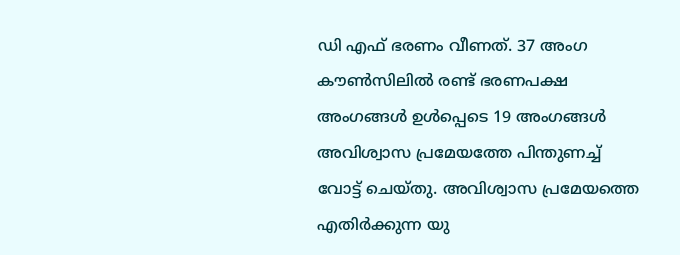ഡി എഫ് ഭരണം വീണത്. 37 അംഗ കൗണ്‍സിലില്‍ രണ്ട് ഭരണപക്ഷ അംഗങ്ങള്‍ ഉള്‍പ്പെടെ 19 അംഗങ്ങള്‍ അവിശ്വാസ പ്രമേയത്തേ പിന്തുണച്ച് വോട്ട് ചെയ്തു. അവിശ്വാസ പ്രമേയത്തെ എതിർക്കുന്ന യു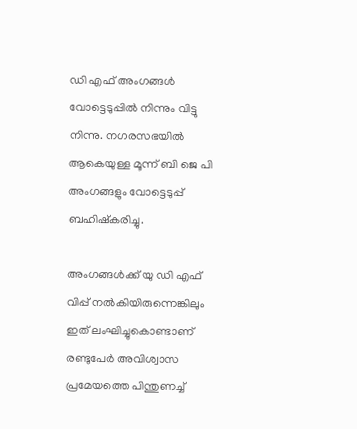ഡി എഫ് അംഗങ്ങള്‍ വോട്ടെടുപ്പില്‍ നിന്നും വിട്ടു നിന്നു. നഗരസഭയില്‍ ആകെയുള്ള മൂന്ന് ബി ജെ പി അംഗങ്ങളും വോട്ടെടുപ്പ് ബഹിഷ്കരിച്ചു.

അംഗങ്ങള്‍ക്ക് യു ഡി എഫ് വിപ്പ് നല്‍കിയിരുന്നെങ്കിലും ഇത് ലംഘിച്ചുകൊണ്ടാണ് രണ്ടുപേർ അവിശ്വാസ പ്രമേയത്തെ പിന്തുണച്ച്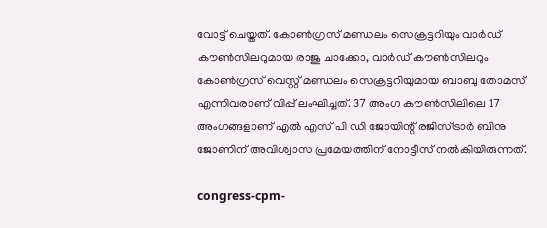വോട്ട് ചെയ്തത്. കോണ്‍ഗ്രസ് മണ്ഡലം സെക്രട്ടറിയും വാര്‍ഡ് കൗണ്‍സിലറുമായ രാജു ചാക്കോ, വാര്‍ഡ് കൗണ്‍സിലറും കോണ്‍ഗ്രസ് വെസ്റ്റ് മണ്ഡലം സെക്രട്ടറിയുമായ ബാബു തോമസ് എന്നിവരാണ് വിപ്പ് ലംഘിച്ചത്. 37 അംഗ കൗണ്‍സിലിലെ 17 അംഗങ്ങളാണ് എല്‍ എസ് പി ഡി ജോയിന്റ് രജിസ്ട്രാര്‍ ബിനു ജോണിന് അവിശ്വാസ പ്രമേയത്തിന് നോട്ടീസ് നല്‍കിയിരുന്നത്.

congress-cpm-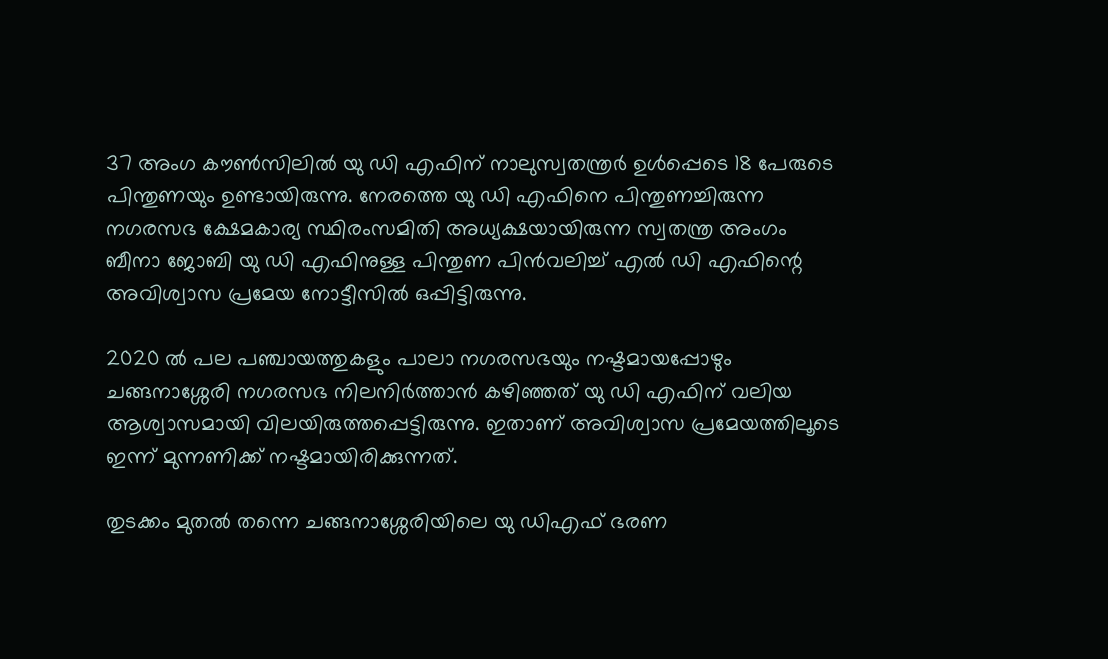37 അംഗ കൗണ്‍സിലില്‍ യു ഡി എഫിന് നാലുസ്വതന്ത്രര്‍ ഉള്‍പ്പെടെ 18 പേരുടെ പിന്തുണയും ഉണ്ടായിരുന്നു. നേരത്തെ യു ഡി എഫിനെ പിന്തുണച്ചിരുന്ന നഗരസഭ ക്ഷേമകാര്യ സ്ഥിരംസമിതി അധ്യക്ഷയായിരുന്ന സ്വതന്ത്ര അംഗം ബീനാ ജോബി യു ഡി എഫിനുള്ള പിന്തുണ പിന്‍വലിച്ച് എല്‍ ഡി എഫിന്റെ അവിശ്വാസ പ്രമേയ നോട്ടീസില്‍ ഒപ്പിട്ടിരുന്നു.

2020 ല്‍ പല പഞ്ചായത്തുകളും പാലാ നഗരസഭയും നഷ്ടമായപ്പോഴും ചങ്ങനാശ്ശേരി നഗരസഭ നിലനിർത്താന്‍ കഴിഞ്ഞത് യു ഡി എഫിന് വലിയ ആശ്വാസമായി വിലയിരുത്തപ്പെട്ടിരുന്നു. ഇതാണ് അവിശ്വാസ പ്രമേയത്തിലൂടെ ഇന്ന് മുന്നണിക്ക് നഷ്ടമായിരിക്കുന്നത്.

തുടക്കം മുതല്‍ തന്നെ ചങ്ങനാശ്ശേരിയിലെ യു ഡിഎഫ് ഭരണ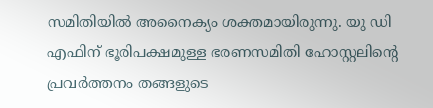സമിതിയില്‍ അനൈക്യം ശക്തമായിരുന്നു. യു ഡി എഫിന് ഭൂരിപക്ഷമുള്ള ഭരണസമിതി ഹോസ്റ്റലിന്റെ പ്രവർത്തനം തങ്ങളുടെ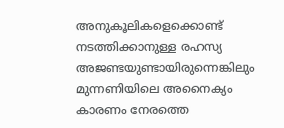അനുകൂലികളെക്കൊണ്ട് നടത്തിക്കാനുള്ള രഹസ്യ അജണ്ടയുണ്ടായിരുന്നെങ്കിലും മുന്നണിയിലെ അനൈക്യം കാരണം നേരത്തെ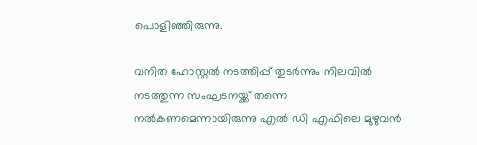പൊളിഞ്ഞിരുന്നു.

വനിത ഹോസ്റ്റല്‍ നടത്തിപ്പ് തുടർന്നും നിലവില്‍ നടത്തുന്ന സംഘടനയ്ക്ക് തന്നെ നല്‍കണമെന്നായിരുന്നു എല്‍ ഡി എഫിലെ മുഴുവന്‍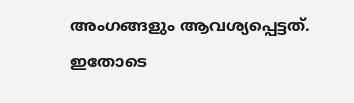അംഗങ്ങളും ആവശ്യപ്പെട്ടത്. ഇതോടെ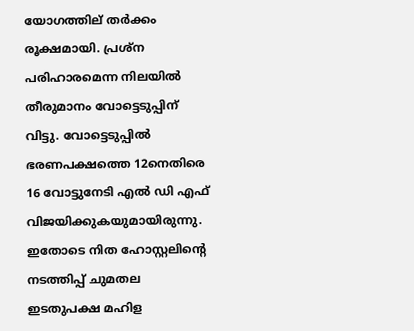യോഗത്തില്‌ തർക്കം രൂക്ഷമായി. പ്രശ്ന പരിഹാരമെന്ന നിലയില്‍ തീരുമാനം വോട്ടെടുപ്പിന് വിട്ടു. വോട്ടെടുപ്പില്‍ ഭരണപക്ഷത്തെ 12നെതിരെ 16 വോട്ടുനേടി എല്‍ ഡി എഫ് വിജയിക്കുകയുമായിരുന്നു. ഇതോടെ നിത ഹോസ്റ്റലിന്‍റെ നടത്തിപ്പ് ചുമതല ഇടതുപക്ഷ മഹിള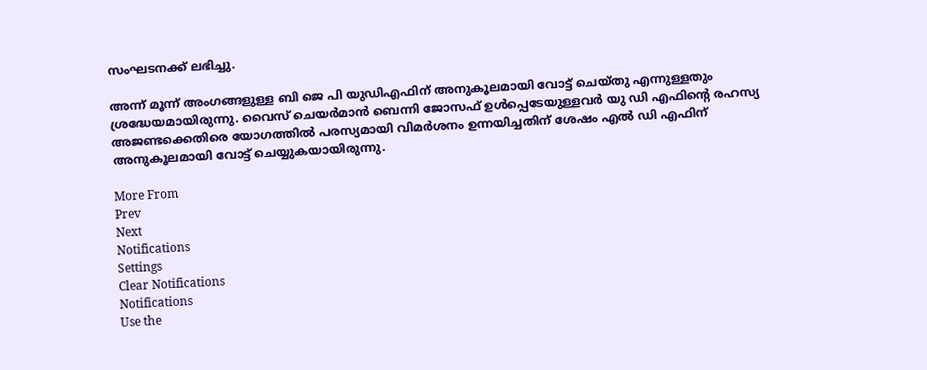സംഘടനക്ക് ലഭിച്ചു.

അന്ന് മൂന്ന് അംഗങ്ങളുള്ള ബി ജെ പി യുഡിഎഫിന് അനുകൂലമായി വോട്ട് ചെയ്തു എന്നുള്ളതും ശ്രദ്ധേയമായിരുന്നു. വൈസ് ചെയർമാൻ ബെന്നി ജോസഫ് ഉള്‍പ്പെടേയുള്ളവർ യു ഡി എഫിന്‍റെ രഹസ്യ അജണ്ടക്കെതിരെ യോഗത്തിൽ പരസ്യമായി വിമർശനം ഉന്നയിച്ചതിന് ശേഷം എല്‍ ഡി എഫിന് അനുകൂലമായി വോട്ട് ചെയ്യുകയായിരുന്നു.

More From
Prev
Next
Notifications
Settings
Clear Notifications
Notifications
Use the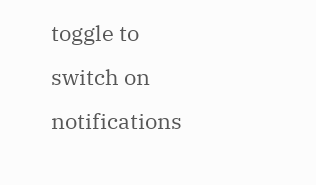toggle to switch on notifications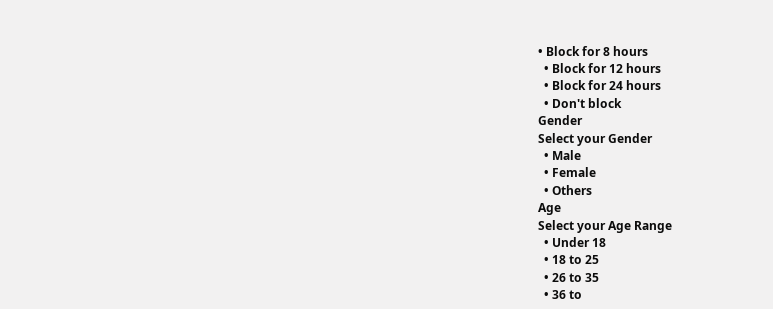• Block for 8 hours
  • Block for 12 hours
  • Block for 24 hours
  • Don't block
Gender
Select your Gender
  • Male
  • Female
  • Others
Age
Select your Age Range
  • Under 18
  • 18 to 25
  • 26 to 35
  • 36 to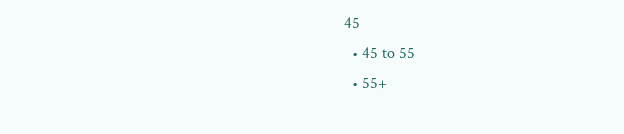45
  • 45 to 55
  • 55+